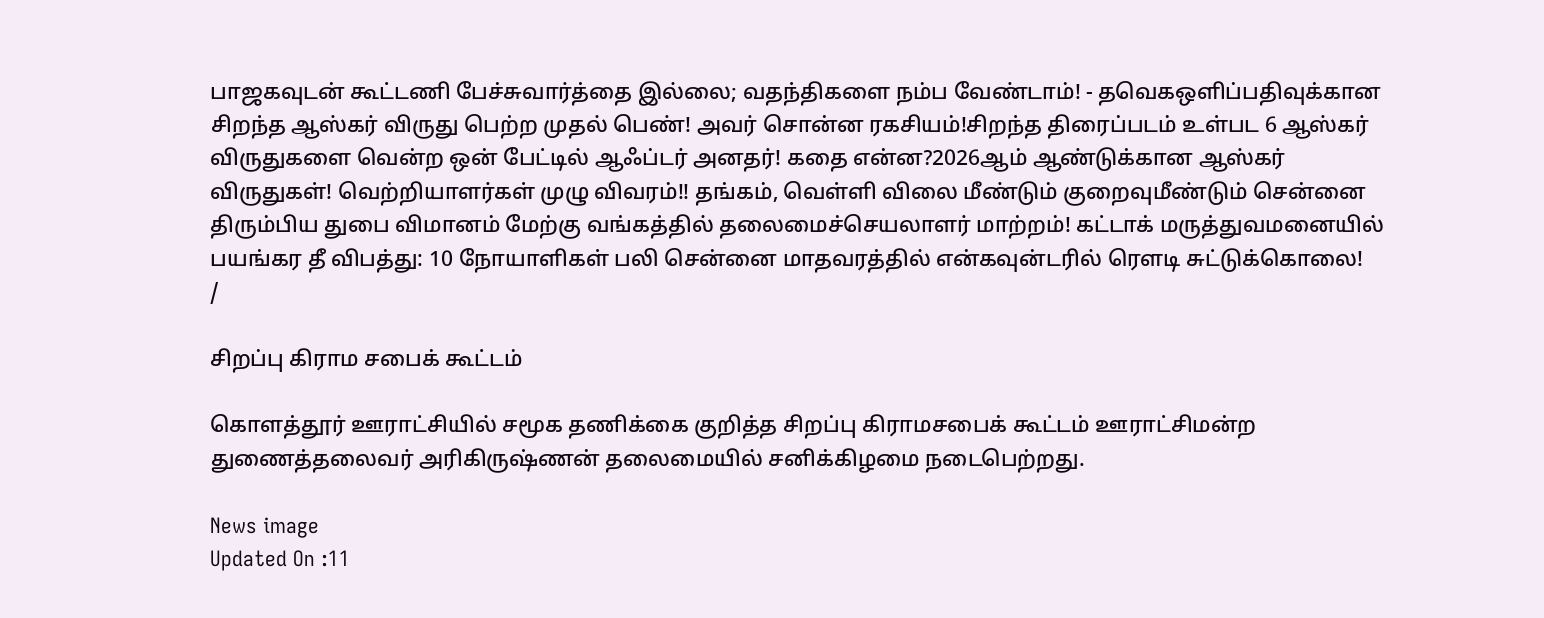பாஜகவுடன் கூட்டணி பேச்சுவார்த்தை இல்லை; வதந்திகளை நம்ப வேண்டாம்! - தவெகஒளிப்பதிவுக்கான சிறந்த ஆஸ்கர் விருது பெற்ற முதல் பெண்! அவர் சொன்ன ரகசியம்!சிறந்த திரைப்படம் உள்பட 6 ஆஸ்கர் விருதுகளை வென்ற ஒன் பேட்டில் ஆஃப்டர் அனதர்! கதை என்ன?2026ஆம் ஆண்டுக்கான ஆஸ்கர் விருதுகள்! வெற்றியாளர்கள் முழு விவரம்!! தங்கம், வெள்ளி விலை மீண்டும் குறைவுமீண்டும் சென்னை திரும்பிய துபை விமானம் மேற்கு வங்கத்தில் தலைமைச்செயலாளர் மாற்றம்! கட்டாக் மருத்துவமனையில் பயங்கர தீ விபத்து: 10 நோயாளிகள் பலி சென்னை மாதவரத்தில் என்கவுன்டரில் ரௌடி சுட்டுக்கொலை!
/

சிறப்பு கிராம சபைக் கூட்டம்

கொளத்தூர் ஊராட்சியில் சமூக தணிக்கை குறித்த சிறப்பு கிராமசபைக் கூட்டம் ஊராட்சிமன்ற துணைத்தலைவர் அரிகிருஷ்ணன் தலைமையில் சனிக்கிழமை நடைபெற்றது.

News image
Updated On :11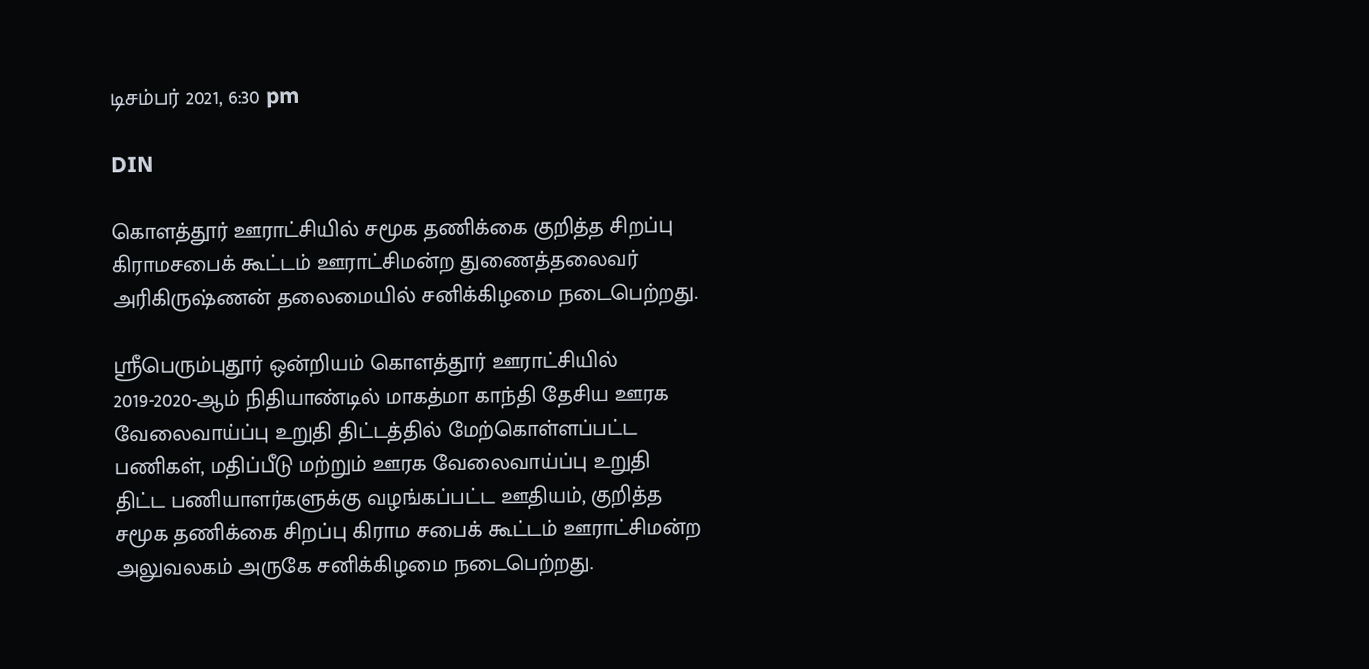டிசம்பர் 2021, 6:30 pm

DIN

கொளத்தூர் ஊராட்சியில் சமூக தணிக்கை குறித்த சிறப்பு கிராமசபைக் கூட்டம் ஊராட்சிமன்ற துணைத்தலைவர் அரிகிருஷ்ணன் தலைமையில் சனிக்கிழமை நடைபெற்றது.

ஸ்ரீபெரும்புதூர் ஒன்றியம் கொளத்தூர் ஊராட்சியில் 2019-2020-ஆம் நிதியாண்டில் மாகத்மா காந்தி தேசிய ஊரக வேலைவாய்ப்பு உறுதி திட்டத்தில் மேற்கொள்ளப்பட்ட பணிகள், மதிப்பீடு மற்றும் ஊரக வேலைவாய்ப்பு உறுதி திட்ட பணியாளர்களுக்கு வழங்கப்பட்ட ஊதியம், குறித்த சமூக தணிக்கை சிறப்பு கிராம சபைக் கூட்டம் ஊராட்சிமன்ற அலுவலகம் அருகே சனிக்கிழமை நடைபெற்றது.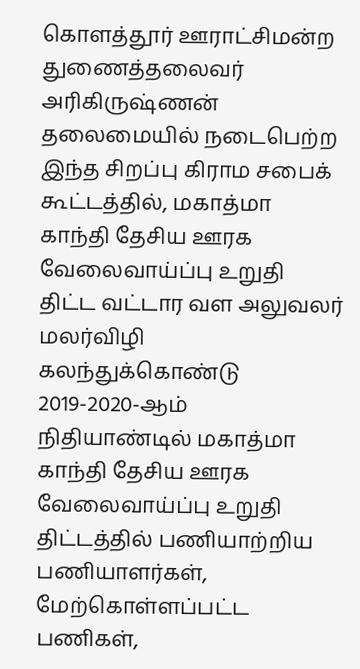கொளத்தூர் ஊராட்சிமன்ற துணைத்தலைவர் அரிகிருஷ்ணன் தலைமையில் நடைபெற்ற இந்த சிறப்பு கிராம சபைக் கூட்டத்தில், மகாத்மா காந்தி தேசிய ஊரக வேலைவாய்ப்பு உறுதி திட்ட வட்டார வள அலுவலர் மலர்விழி கலந்துக்கொண்டு 2019-2020-ஆம் நிதியாண்டில் மகாத்மா காந்தி தேசிய ஊரக வேலைவாய்ப்பு உறுதி திட்டத்தில் பணியாற்றிய பணியாளர்கள், மேற்கொள்ளப்பட்ட பணிகள்,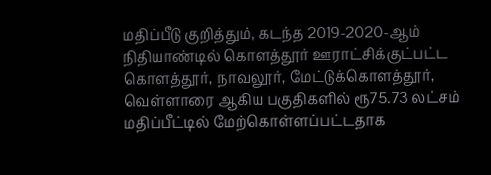மதிப்பீடு குறித்தும், கடந்த 2019-2020-ஆம் நிதியாண்டில் கொளத்தூர் ஊராட்சிக்குட்பட்ட கொளத்தூர், நாவலூர், மேட்டுக்கொளத்தூர், வெள்ளாரை ஆகிய பகுதிகளில் ரூ75.73 லட்சம் மதிப்பீட்டில் மேற்கொள்ளப்பட்டதாக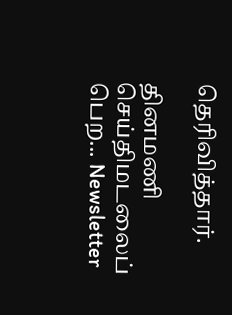தெரிவித்தார்.

தினமணி செய்திமடலைப் பெற... Newsletter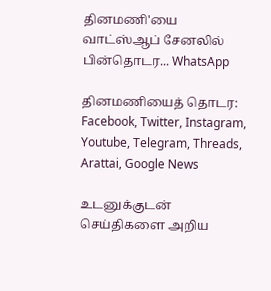தினமணி'யை வாட்ஸ்ஆப் சேனலில் பின்தொடர... WhatsApp

தினமணியைத் தொடர: Facebook, Twitter, Instagram, Youtube, Telegram, Threads, Arattai, Google News

உடனுக்குடன் செய்திகளை அறிய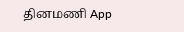தினமணி App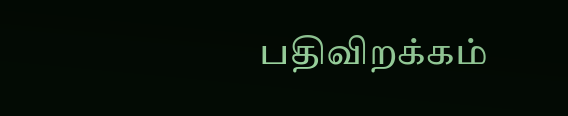பதிவிறக்கம்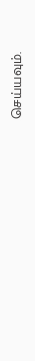செய்யவும்.